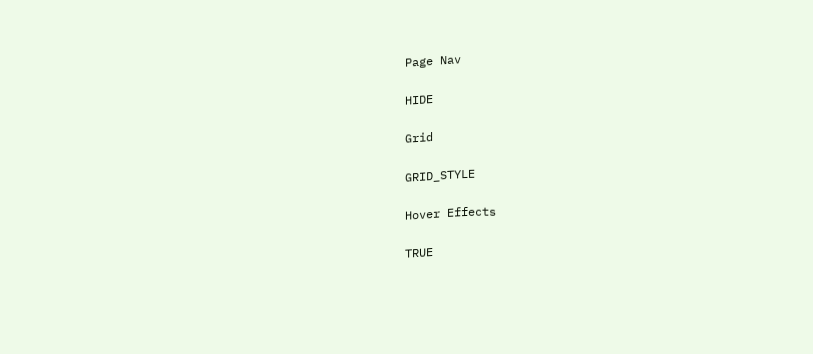Page Nav

HIDE

Grid

GRID_STYLE

Hover Effects

TRUE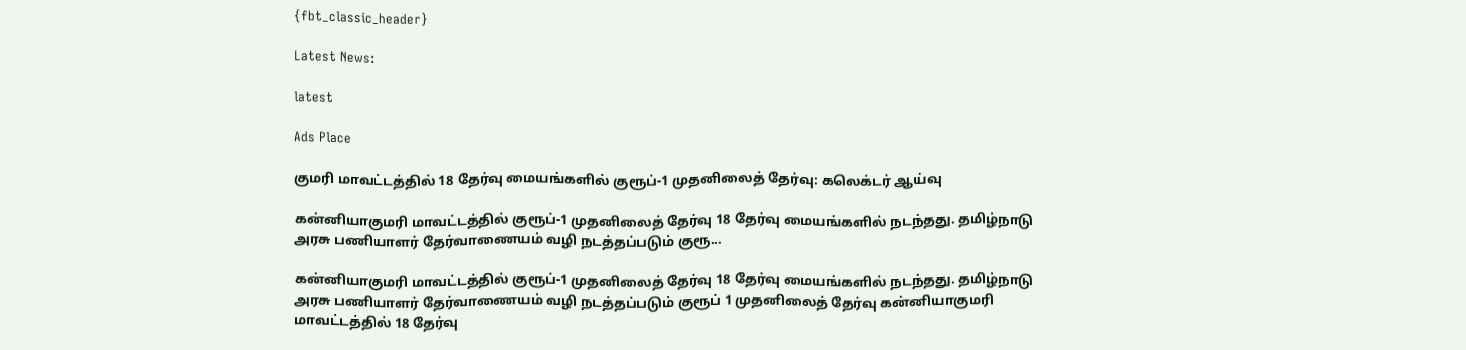{fbt_classic_header}

Latest News:

latest

Ads Place

குமரி மாவட்டத்தில் 18 தேர்வு மையங்களில் குரூப்-1 முதனிலைத் தேர்வு: கலெக்டர் ஆய்வு

கன்னியாகுமரி மாவட்டத்தில் குரூப்-1 முதனிலைத் தேர்வு 18 தேர்வு மையங்களில் நடந்தது. தமிழ்நாடு அரசு பணியாளர் தேர்வாணையம் வழி நடத்தப்படும் குரூ...

கன்னியாகுமரி மாவட்டத்தில் குரூப்-1 முதனிலைத் தேர்வு 18 தேர்வு மையங்களில் நடந்தது. தமிழ்நாடு அரசு பணியாளர் தேர்வாணையம் வழி நடத்தப்படும் குரூப் 1 முதனிலைத் தேர்வு கன்னியாகுமரி மாவட்டத்தில் 18 தேர்வு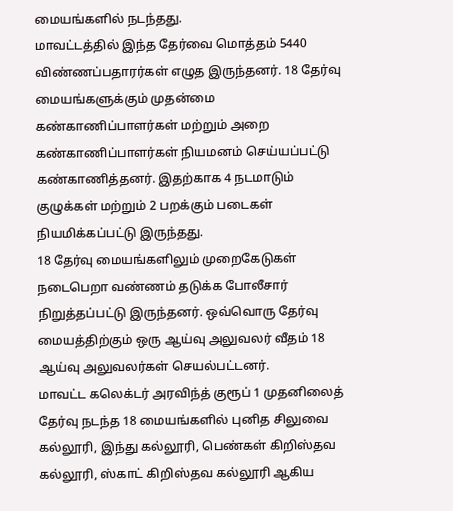மையங்களில் நடந்தது.
மாவட்டத்தில் இந்த தேர்வை மொத்தம் 5440 விண்ணப்பதாரர்கள் எழுத இருந்தனர். 18 தேர்வு மையங்களுக்கும் முதன்மை கண்காணிப்பாளர்கள் மற்றும் அறை கண்காணிப்பாளர்கள் நியமனம் செய்யப்பட்டு கண்காணித்தனர். இதற்காக 4 நடமாடும் குழுக்கள் மற்றும் 2 பறக்கும் படைகள் நியமிக்கப்பட்டு இருந்தது.
18 தேர்வு மையங்களிலும் முறைகேடுகள் நடைபெறா வண்ணம் தடுக்க போலீசார் நிறுத்தப்பட்டு இருந்தனர். ஒவ்வொரு தேர்வு மையத்திற்கும் ஒரு ஆய்வு அலுவலர் வீதம் 18 ஆய்வு அலுவலர்கள் செயல்பட்டனர்.
மாவட்ட கலெக்டர் அரவிந்த் குரூப் 1 முதனிலைத் தேர்வு நடந்த 18 மையங்களில் புனித சிலுவை கல்லூரி, இந்து கல்லூரி, பெண்கள் கிறிஸ்தவ கல்லூரி, ஸ்காட் கிறிஸ்தவ கல்லூரி ஆகிய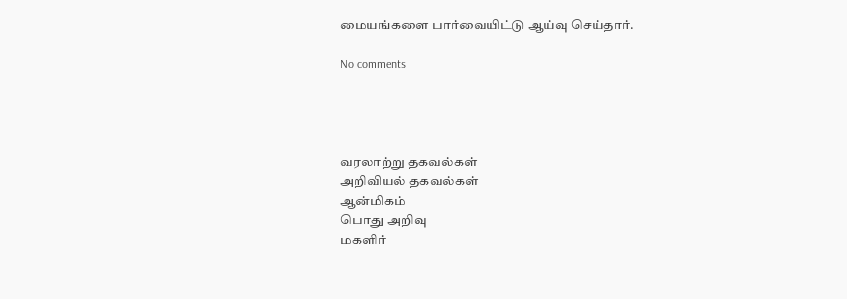மையங்களை பார்வையிட்டு ஆய்வு செய்தார்.

No comments




வரலாற்று தகவல்கள்
அறிவியல் தகவல்கள்
ஆன்மிகம்
பொது அறிவு
மகளிர்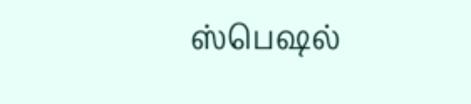ஸ்பெஷல்